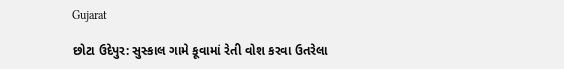Gujarat

છોટા ઉદેપુર: સુસ્કાલ ગામે કૂવામાં રેતી વોશ કરવા ઉતરેલા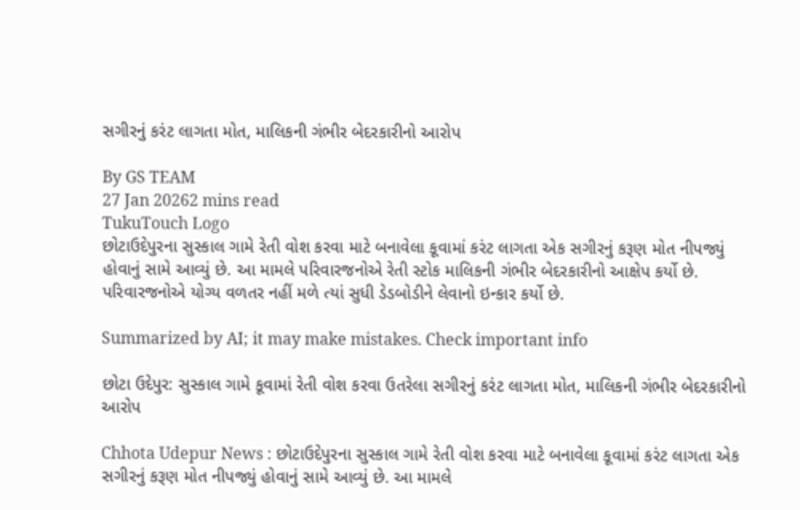સગીરનું કરંટ લાગતા મોત, માલિકની ગંભીર બેદરકારીનો આરોપ

By GS TEAM
27 Jan 20262 mins read
TukuTouch Logo
છોટાઉદેપુરના સુસ્કાલ ગામે રેતી વોશ કરવા માટે બનાવેલા કૂવામાં કરંટ લાગતા એક સગીરનું કરૂણ મોત નીપજ્યું હોવાનું સામે આવ્યું છે. આ મામલે પરિવારજનોએ રેતી સ્ટોક માલિકની ગંભીર બેદરકારીનો આક્ષેપ કર્યો છે. પરિવારજનોએ યોગ્ય વળતર નહીં મળે ત્યાં સુધી ડેડબોડીને લેવાનો ઇન્કાર કર્યો છે.

Summarized by AI; it may make mistakes. Check important info

છોટા ઉદેપુર: સુસ્કાલ ગામે કૂવામાં રેતી વોશ કરવા ઉતરેલા સગીરનું કરંટ લાગતા મોત, માલિકની ગંભીર બેદરકારીનો આરોપ

Chhota Udepur News : છોટાઉદેપુરના સુસ્કાલ ગામે રેતી વોશ કરવા માટે બનાવેલા કૂવામાં કરંટ લાગતા એક સગીરનું કરૂણ મોત નીપજ્યું હોવાનું સામે આવ્યું છે. આ મામલે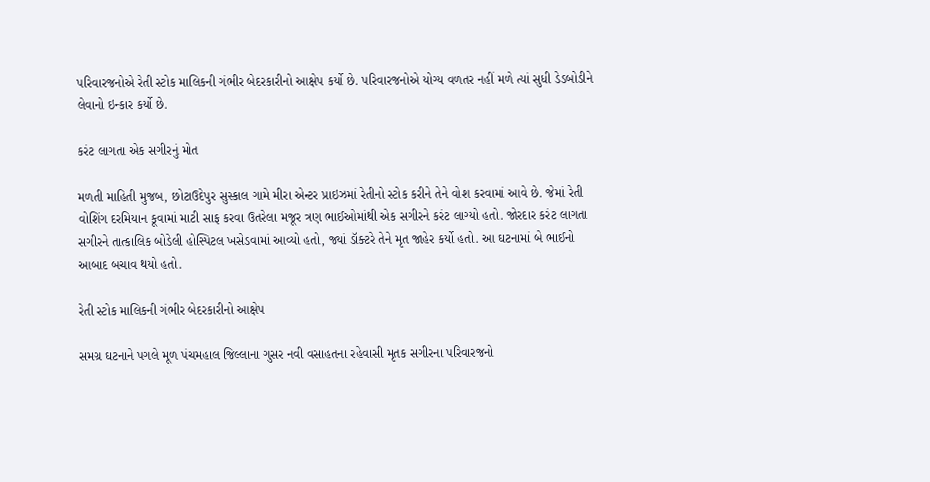પરિવારજનોએ રેતી સ્ટોક માલિકની ગંભીર બેદરકારીનો આક્ષેપ કર્યો છે. પરિવારજનોએ યોગ્ય વળતર નહીં મળે ત્યાં સુધી ડેડબોડીને લેવાનો ઇન્કાર કર્યો છે.

કરંટ લાગતા એક સગીરનું મોત

મળતી માહિતી મુજબ, છોટાઉદેપુર સુસ્કાલ ગામે મીરા એન્ટર પ્રાઇઝમાં રેતીનો સ્ટોક કરીને તેને વોશ કરવામાં આવે છે. જેમાં રેતી વોશિંગ દરમિયાન કૂવામાં માટી સાફ કરવા ઉતરેલા મજૂર ત્રણ ભાઈઓમાંથી એક સગીરને કરંટ લાગ્યો હતો. જોરદાર કરંટ લાગતા સગીરને તાત્કાલિક બોડેલી હોસ્પિટલ ખસેડવામાં આવ્યો હતો, જ્યાં ડૉક્ટરે તેને મૃત જાહેર કર્યો હતો. આ ઘટનામાં બે ભાઈનો આબાદ બચાવ થયો હતો.

રેતી સ્ટોક માલિકની ગંભીર બેદરકારીનો આક્ષેપ

સમગ્ર ઘટનાને પગલે મૂળ પંચમહાલ જિલ્લાના ગુસર નવી વસાહતના રહેવાસી મૃતક સગીરના પરિવારજનો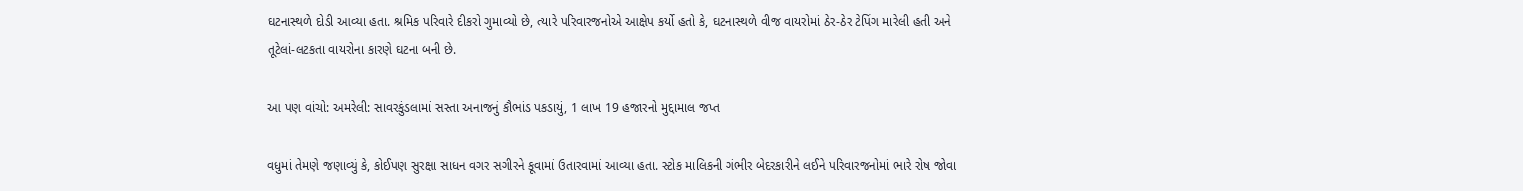ઘટનાસ્થળે દોડી આવ્યા હતા. શ્રમિક પરિવારે દીકરો ગુમાવ્યો છે, ત્યારે પરિવારજનોએ આક્ષેપ કર્યો હતો કે, ઘટનાસ્થળે વીજ વાયરોમાં ઠેર-ઠેર ટેપિંગ મારેલી હતી અને તૂટેલાં-લટકતા વાયરોના કારણે ઘટના બની છે.

આ પણ વાંચો: અમરેલી: સાવરકુંડલામાં સસ્તા અનાજનું કૌભાંડ પકડાયું, 1 લાખ 19 હજારનો મુદ્દામાલ જપ્ત

વધુમાં તેમણે જણાવ્યું કે, કોઈપણ સુરક્ષા સાધન વગર સગીરને કૂવામાં ઉતારવામાં આવ્યા હતા. સ્ટોક માલિકની ગંભીર બેદરકારીને લઈને પરિવારજનોમાં ભારે રોષ જોવા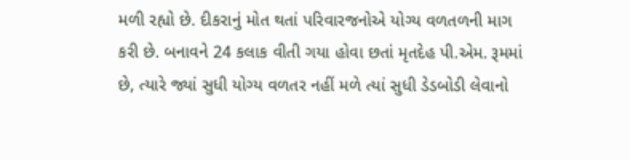મળી રહ્યો છે. દીકરાનું મોત થતાં પરિવારજનોએ યોગ્ય વળતળની માગ કરી છે. બનાવને 24 કલાક વીતી ગયા હોવા છતાં મૃતદેહ પી.એમ. રૂમમાં છે, ત્યારે જ્યાં સુધી યોગ્ય વળતર નહીં મળે ત્યાં સુધી ડેડબોડી લેવાનો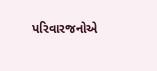પરિવારજનોએ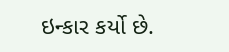ઇન્કાર કર્યો છે.